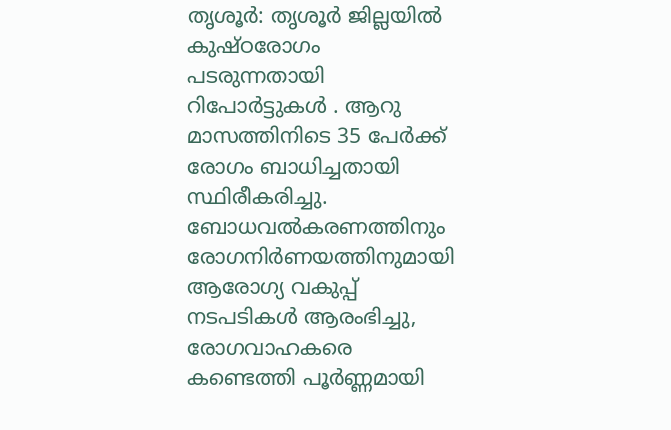തൃശൂര്‍: തൃശൂര്‍ ജില്ലയില്‍ കുഷ്ഠരോഗം പടരുന്നതായി റിപോർട്ടുകൾ . ആറു മാസത്തിനിടെ 35 പേര്‍ക്ക് രോഗം ബാധിച്ചതായി സ്ഥിരീകരിച്ചു. ബോധവല്‍കരണത്തിനും രോഗനിര്‍ണയത്തിനുമായി ആരോഗ്യ വകുപ്പ് നടപടികള്‍ ആരംഭിച്ചു,
രോഗവാഹകരെ കണ്ടെത്തി പൂര്‍ണ്ണമായി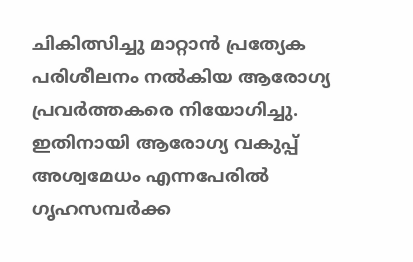ചികിത്സിച്ചു മാറ്റാന്‍ പ്രത്യേക പരിശീലനം നല്‍കിയ ആരോഗ്യ പ്രവര്‍ത്തകരെ നിയോഗിച്ചു. ഇതിനായി ആരോഗ്യ വകുപ്പ് അശ്വമേധം എന്നപേരില്‍ ഗൃഹസമ്പര്‍ക്ക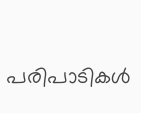പരിപാടികള്‍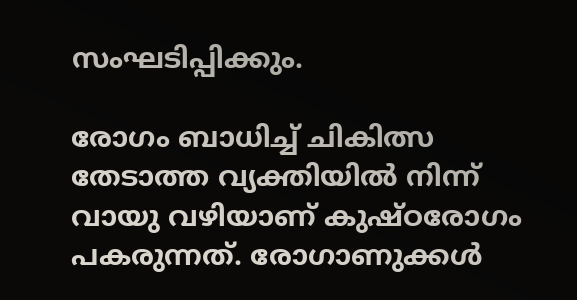സംഘടിപ്പിക്കും.

രോഗം ബാധിച്ച് ചികിത്സ തേടാത്ത വ്യക്തിയില്‍ നിന്ന് വായു വഴിയാണ് കുഷ്ഠരോഗം പകരുന്നത്. രോഗാണുക്കള്‍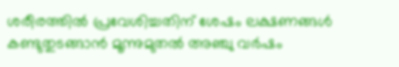ശരീരത്തില്‍ പ്രവേശിച്ചതിന് ശേഷം ലക്ഷണങ്ങള്‍ കണ്ടുതുടങ്ങാന്‍ മൂന്നുമുതല്‍ അഞ്ചു വര്‍ഷം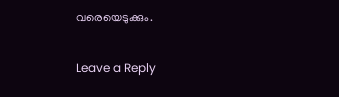വരെയെടുക്കും.

Leave a Reply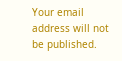Your email address will not be published.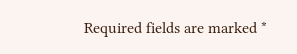Required fields are marked *